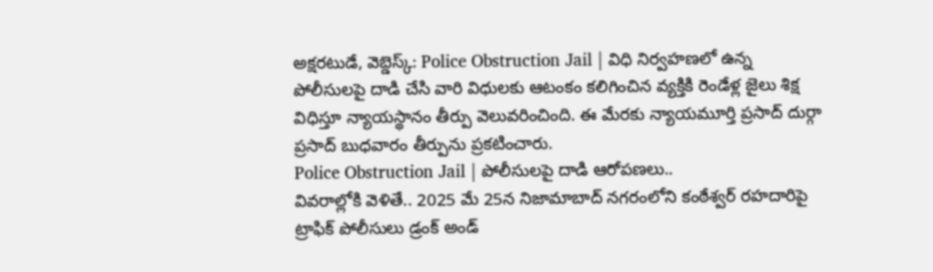అక్షరటుడే, వెబ్డెస్క్: Police Obstruction Jail | విధి నిర్వహణలో ఉన్న పోలీసులపై దాడి చేసి వారి విధులకు ఆటంకం కలిగించిన వ్యక్తికి రెండేళ్ల జైలు శిక్ష విధిస్తూ న్యాయస్థానం తీర్పు వెలువరించింది. ఈ మేరకు న్యాయమూర్తి ప్రసాద్ దుర్గా ప్రసాద్ బుధవారం తీర్పును ప్రకటించారు.
Police Obstruction Jail | పోలీసులపై దాడి ఆరోపణలు..
వివరాల్లోకి వెళితే.. 2025 మే 25న నిజామాబాద్ నగరంలోని కంఠేశ్వర్ రహదారిపై ట్రాఫిక్ పోలీసులు డ్రంక్ అండ్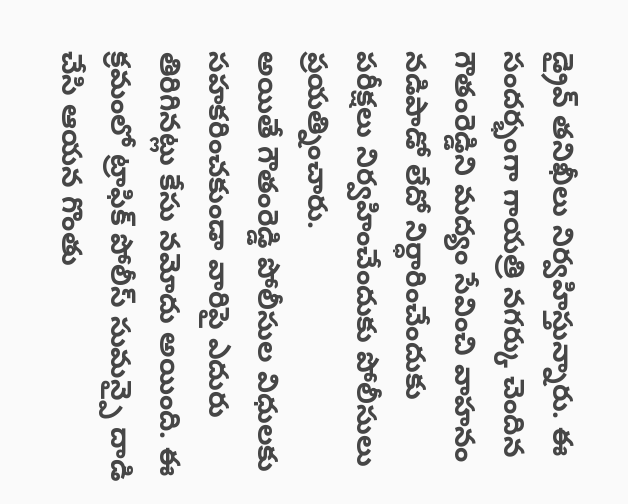డ్రైవ్ తనిఖీలు నిర్వహిస్తున్నారు. ఈ సందర్భంగా గాయత్రి నగర్కు చెందిన గౌతంరెడ్డిని మద్యం సేవించి వాహనం నడిపాడో లేదో నిర్ధారించేందుకు పరీక్షలు నిర్వహించేందుకు పోలీసులు ప్రయత్నించారు.
అయితే గౌతంరెడ్డి పోలీసుల విధులకు సహకరించకుండా వారిపై ఎదురు తిరిగినట్లు కేసు నమోదు అయింది. ఈ క్రమంలో ట్రాఫిక్ పోలీస్ సుమన్పై దాడి చేసి ఆయన గొంతు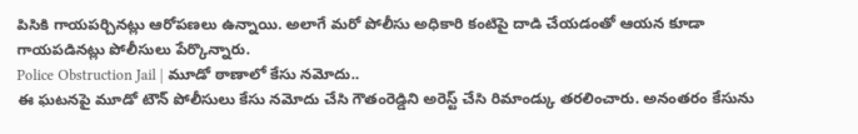పిసికి గాయపర్చినట్లు ఆరోపణలు ఉన్నాయి. అలాగే మరో పోలీసు అధికారి కంటిపై దాడి చేయడంతో ఆయన కూడా గాయపడినట్లు పోలీసులు పేర్కొన్నారు.
Police Obstruction Jail | మూడో ఠాణాలో కేసు నమోదు..
ఈ ఘటనపై మూడో టౌన్ పోలీసులు కేసు నమోదు చేసి గౌతంరెడ్డిని అరెస్ట్ చేసి రిమాండ్కు తరలించారు. అనంతరం కేసును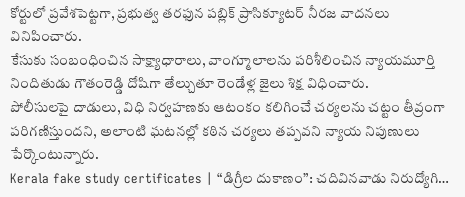కోర్టులో ప్రవేశపెట్టగా, ప్రభుత్వ తరఫున పబ్లిక్ ప్రాసిక్యూటర్ నీరజ వాదనలు వినిపించారు.
కేసుకు సంబంధించిన సాక్ష్యాధారాలు, వాంగ్మూలాలను పరిశీలించిన న్యాయమూర్తి నిందితుడు గౌతంరెడ్డి దోషిగా తేల్చుతూ రెండేళ్ల జైలు శిక్ష విధించారు.
పోలీసులపై దాడులు, విధి నిర్వహణకు ఆటంకం కలిగించే చర్యలను చట్టం తీవ్రంగా పరిగణిస్తుందని, అలాంటి ఘటనల్లో కఠిన చర్యలు తప్పవని న్యాయ నిపుణులు పేర్కొంటున్నారు.
Kerala fake study certificates | “డిగ్రీల దుకాణం”: చదివినవాడు నిరుద్యోగి…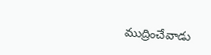ముద్రించేవాడు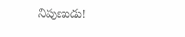నిపుణుడు!